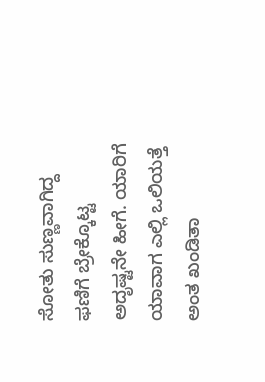ಸೋತು ಸುಣ್ಣವಾಗಿದ್ದ ಫಣಿಗೆ ಬ್ರೇಕ್ಕೊಟ್ಟ
ಅದೃಷ್ಟನೇ ಹೀಗೆ. ಯಾರಿಗೆ ಯಾವಾಗ ಎಲ್ಲಿ ಒಲಿಯತ್ತೆ ಅಂತ ಖಂಡಿತಾ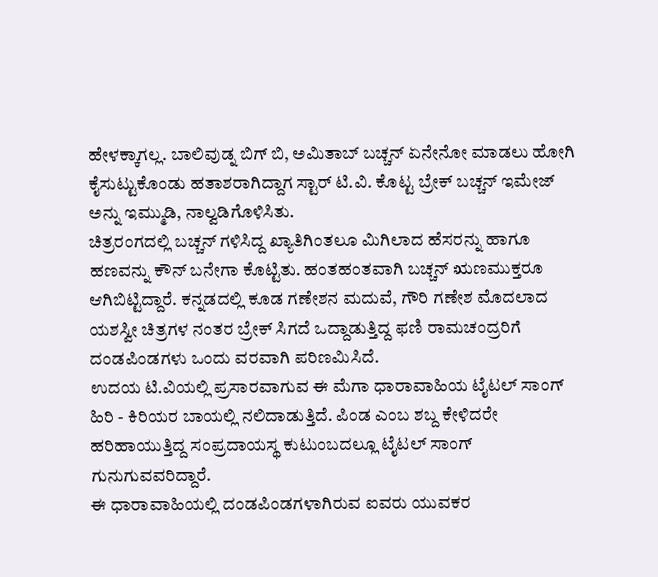ಹೇಳಕ್ಕಾಗಲ್ಲ. ಬಾಲಿವುಡ್ನ ಬಿಗ್ ಬಿ, ಅಮಿತಾಬ್ ಬಚ್ಚನ್ ಏನೇನೋ ಮಾಡಲು ಹೋಗಿ ಕೈಸುಟ್ಟುಕೊಂಡು ಹತಾಶರಾಗಿದ್ದಾಗ ಸ್ಟಾರ್ ಟಿ.ವಿ. ಕೊಟ್ಟ ಬ್ರೇಕ್ ಬಚ್ಚನ್ ಇಮೇಜ್ ಅನ್ನು ಇಮ್ಮುಡಿ, ನಾಲ್ವಡಿಗೊಳಿಸಿತು.
ಚಿತ್ರರಂಗದಲ್ಲಿ ಬಚ್ಚನ್ ಗಳಿಸಿದ್ದ ಖ್ಯಾತಿಗಿಂತಲೂ ಮಿಗಿಲಾದ ಹೆಸರನ್ನು ಹಾಗೂ ಹಣವನ್ನು ಕೌನ್ ಬನೇಗಾ ಕೊಟ್ಟಿತು. ಹಂತಹಂತವಾಗಿ ಬಚ್ಚನ್ ಋಣಮುಕ್ತರೂ ಆಗಿಬಿಟ್ಟಿದ್ದಾರೆ. ಕನ್ನಡದಲ್ಲಿ ಕೂಡ ಗಣೇಶನ ಮದುವೆ, ಗೌರಿ ಗಣೇಶ ಮೊದಲಾದ ಯಶಸ್ವೀ ಚಿತ್ರಗಳ ನಂತರ ಬ್ರೇಕ್ ಸಿಗದೆ ಒದ್ದಾಡುತ್ತಿದ್ದ ಫಣಿ ರಾಮಚಂದ್ರರಿಗೆ ದಂಡಪಿಂಡಗಳು ಒಂದು ವರವಾಗಿ ಪರಿಣಮಿಸಿದೆ.
ಉದಯ ಟಿ.ವಿಯಲ್ಲಿ ಪ್ರಸಾರವಾಗುವ ಈ ಮೆಗಾ ಧಾರಾವಾಹಿಯ ಟೈಟಲ್ ಸಾಂಗ್ ಹಿರಿ - ಕಿರಿಯರ ಬಾಯಲ್ಲಿ ನಲಿದಾಡುತ್ತಿದೆ. ಪಿಂಡ ಎಂಬ ಶಬ್ದ ಕೇಳಿದರೇ ಹರಿಹಾಯುತ್ತಿದ್ದ ಸಂಪ್ರದಾಯಸ್ಥ ಕುಟುಂಬದಲ್ಲೂ ಟೈಟಲ್ ಸಾಂಗ್ ಗುನುಗುವವರಿದ್ದಾರೆ.
ಈ ಧಾರಾವಾಹಿಯಲ್ಲಿ ದಂಡಪಿಂಡಗಳಾಗಿರುವ ಐವರು ಯುವಕರ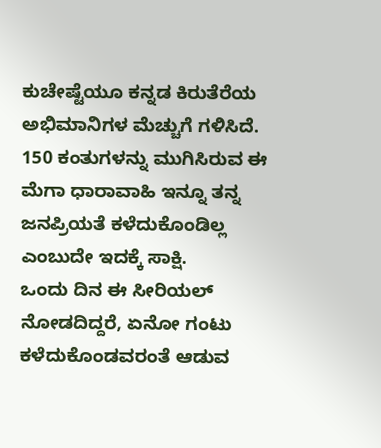ಕುಚೇಷ್ಟೆಯೂ ಕನ್ನಡ ಕಿರುತೆರೆಯ ಅಭಿಮಾನಿಗಳ ಮೆಚ್ಚುಗೆ ಗಳಿಸಿದೆ. 150 ಕಂತುಗಳನ್ನು ಮುಗಿಸಿರುವ ಈ ಮೆಗಾ ಧಾರಾವಾಹಿ ಇನ್ನೂ ತನ್ನ ಜನಪ್ರಿಯತೆ ಕಳೆದುಕೊಂಡಿಲ್ಲ ಎಂಬುದೇ ಇದಕ್ಕೆ ಸಾಕ್ಷಿ.
ಒಂದು ದಿನ ಈ ಸೀರಿಯಲ್ ನೋಡದಿದ್ದರೆ, ಏನೋ ಗಂಟು ಕಳೆದುಕೊಂಡವರಂತೆ ಆಡುವ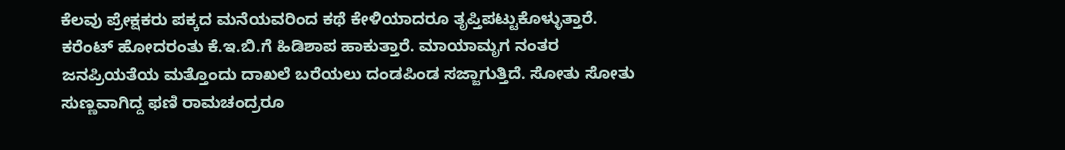ಕೆಲವು ಪ್ರೇಕ್ಷಕರು ಪಕ್ಕದ ಮನೆಯವರಿಂದ ಕಥೆ ಕೇಳಿಯಾದರೂ ತೃಪ್ತಿಪಟ್ಟುಕೊಳ್ಳುತ್ತಾರೆ. ಕರೆಂಟ್ ಹೋದರಂತು ಕೆ.ಇ.ಬಿ.ಗೆ ಹಿಡಿಶಾಪ ಹಾಕುತ್ತಾರೆ. ಮಾಯಾಮೃಗ ನಂತರ ಜನಪ್ರಿಯತೆಯ ಮತ್ತೊಂದು ದಾಖಲೆ ಬರೆಯಲು ದಂಡಪಿಂಡ ಸಜ್ಜಾಗುತ್ತಿದೆ. ಸೋತು ಸೋತು ಸುಣ್ಣವಾಗಿದ್ದ ಫಣಿ ರಾಮಚಂದ್ರರೂ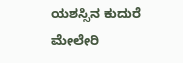ಯಶಸ್ಸಿನ ಕುದುರೆ ಮೇಲೇರಿ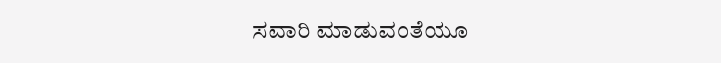ಸವಾರಿ ಮಾಡುವಂತೆಯೂ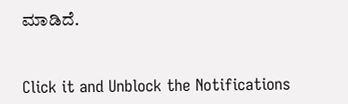ಮಾಡಿದೆ.


Click it and Unblock the Notifications